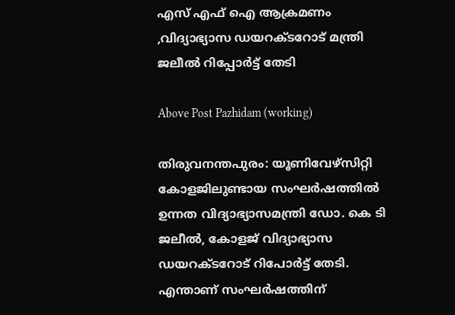എസ് എഫ് ഐ ആക്രമണം ,വിദ്യാഭ്യാസ ഡയറക്ടറോട് മന്ത്രി ജലീൽ റിപ്പോർട്ട് തേടി

Above Post Pazhidam (working)

തിരുവനന്തപുരം: യൂണിവേഴ്‌സിറ്റി കോളജിലുണ്ടായ സംഘര്‍ഷത്തില്‍ ഉന്നത വിദ്യാഭ്യാസമന്ത്രി ഡോ. കെ ടി ജലീല്‍, കോളജ് വിദ്യാഭ്യാസ ഡയറക്ടറോട് റിപോര്‍ട്ട് തേടി. എന്താണ് സംഘര്‍ഷത്തിന്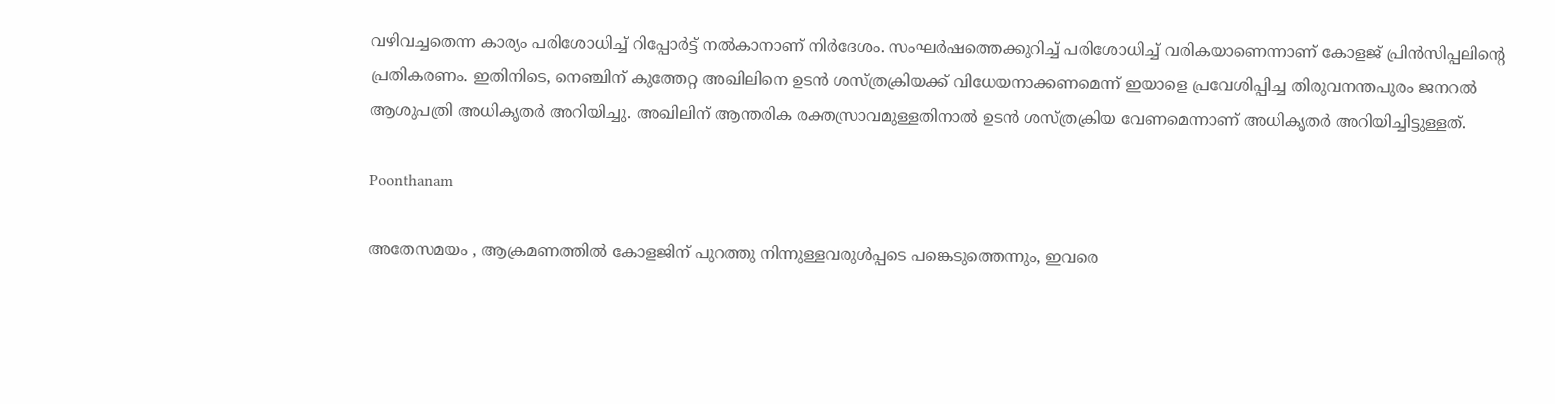വഴിവച്ചതെന്ന കാര്യം പരിശോധിച്ച്‌ റിപ്പോര്‍ട്ട് നല്‍കാനാണ് നിര്‍ദേശം. സംഘര്‍ഷത്തെക്കുറിച്ച്‌ പരിശോധിച്ച്‌ വരികയാണെന്നാണ് കോളജ് പ്രിന്‍സിപ്പലിന്റെ പ്രതികരണം. ഇതിനിടെ, നെഞ്ചിന് കുത്തേറ്റ അഖിലിനെ ഉടന്‍ ശസ്ത്രക്രിയക്ക് വിധേയനാക്കണമെന്ന് ഇയാളെ പ്രവേശിപ്പിച്ച തിരുവനന്തപുരം ജനറല്‍ ആശുപത്രി അധികൃതര്‍ അറിയിച്ചു. അഖിലിന് ആന്തരിക രക്തസ്രാവമുള്ളതിനാല്‍ ഉടന്‍ ശസ്ത്രക്രിയ വേണമെന്നാണ് അധികൃതര്‍ അറിയിച്ചിട്ടുള്ളത്.

Poonthanam

അതേസമയം , ആക്രമണത്തില്‍ കോളജിന് പുറത്തു നിന്നുള്ളവരുള്‍പ്പടെ പങ്കെടുത്തെന്നും, ഇവരെ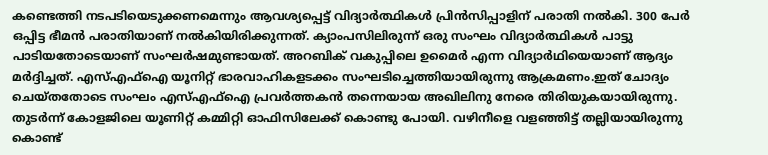കണ്ടെത്തി നടപടിയെടുക്കണമെന്നും ആവശ്യപ്പെട്ട് വിദ്യാര്‍ത്ഥികള്‍ പ്രിന്‍സിപ്പാളിന് പരാതി നല്‍കി. 300 പേര്‍ ഒപ്പിട്ട ഭീമന്‍ പരാതിയാണ് നല്‍കിയിരിക്കുന്നത്. ക്യാംപസിലിരുന്ന് ഒരു സംഘം വിദ്യാര്‍ത്ഥികള്‍ പാട്ടു പാടിയതോടെയാണ് സംഘര്‍ഷമുണ്ടായത്. അറബിക് വകുപ്പിലെ ഉമൈര്‍ എന്ന വിദ്യാര്‍ഥിയെയാണ് ആദ്യം മര്‍ദ്ദിച്ചത്. എസ്‌എഫ്‌ഐ യൂനിറ്റ് ഭാരവാഹികളടക്കം സംഘടിച്ചെത്തിയായിരുന്നു ആക്രമണം.ഇത് ചോദ്യം ചെയ്തതോടെ സംഘം എസ്‌എഫ്‌ഐ പ്രവര്‍ത്തകന്‍ തന്നെയായ അഖിലിനു നേരെ തിരിയുകയായിരുന്നു. തുടര്‍ന്ന് കോളജിലെ യൂണിറ്റ് കമ്മിറ്റി ഓഫിസിലേക്ക് കൊണ്ടു പോയി. വഴിനീളെ വളഞ്ഞിട്ട് തല്ലിയായിരുന്നു കൊണ്ട്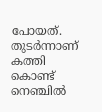പോയത്. തുടര്‍ന്നാണ് കത്തി കൊണ്ട് നെഞ്ചില്‍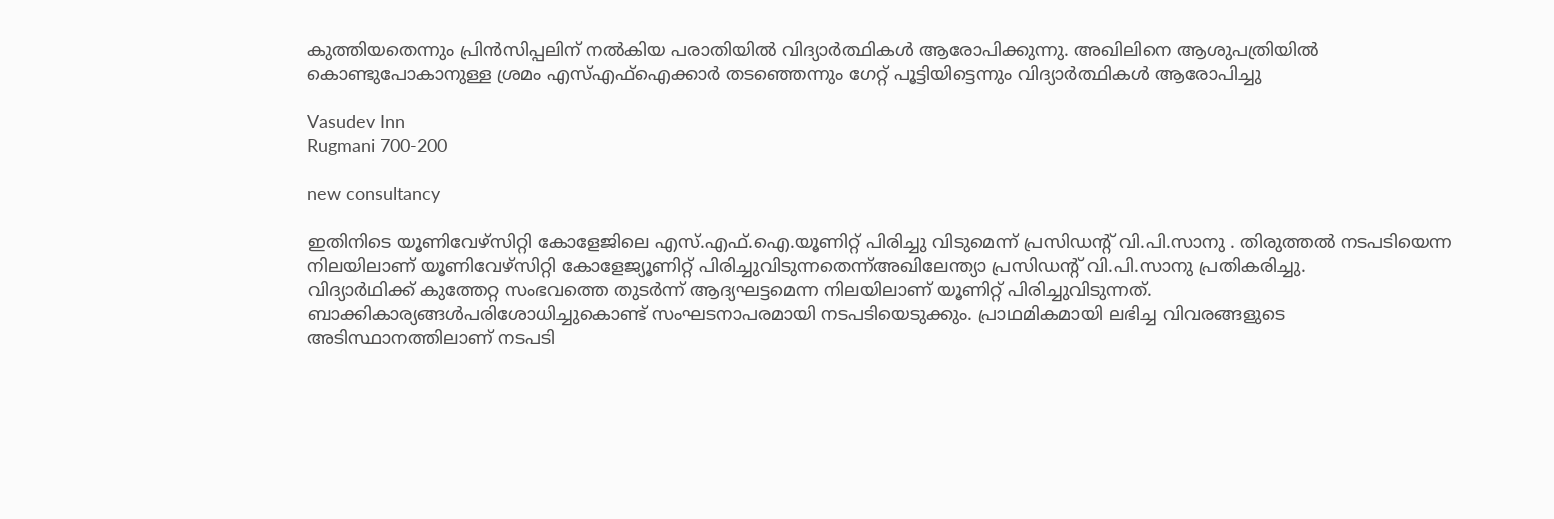കുത്തിയതെന്നും പ്രിന്‍സിപ്പലിന് നല്‍കിയ പരാതിയില്‍ വിദ്യാര്‍ത്ഥികള്‍ ആരോപിക്കുന്നു. അഖിലിനെ ആശുപത്രിയില്‍ കൊണ്ടുപോകാനുള്ള ശ്രമം എസ്‌എഫ്‌ഐക്കാര്‍ തടഞ്ഞെന്നും ഗേറ്റ് പൂട്ടിയിട്ടെന്നും വിദ്യാര്‍ത്ഥികള്‍ ആരോപിച്ചു

Vasudev Inn
Rugmani 700-200

new consultancy

ഇതിനിടെ യൂണിവേഴ്‌സിറ്റി കോളേജിലെ എസ്.എഫ്.ഐ.യൂണിറ്റ് പിരിച്ചു വിടുമെന്ന് പ്രസിഡന്റ് വി.പി.സാനു . തിരുത്തല്‍ നടപടിയെന്ന നിലയിലാണ് യൂണിവേഴ്‌സിറ്റി കോളേജ്യൂണിറ്റ് പിരിച്ചുവിടുന്നതെന്ന്അഖിലേന്ത്യാ പ്രസിഡന്റ് വി.പി.സാനു പ്രതികരിച്ചു.
വിദ്യാര്‍ഥിക്ക് കുത്തേറ്റ സംഭവത്തെ തുടര്‍ന്ന് ആദ്യഘട്ടമെന്ന നിലയിലാണ് യൂണിറ്റ് പിരിച്ചുവിടുന്നത്. ബാക്കികാര്യങ്ങള്‍പരിശോധിച്ചുകൊണ്ട് സംഘടനാപരമായി നടപടിയെടുക്കും. പ്രാഥമികമായി ലഭിച്ച വിവരങ്ങളുടെ അടിസ്ഥാനത്തിലാണ് നടപടി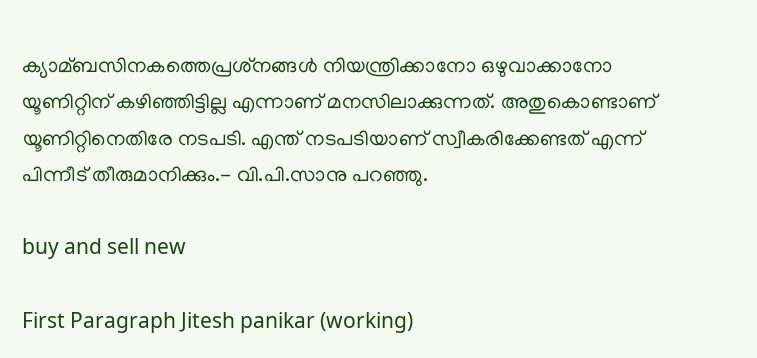ക്യാമ്ബസിനകത്തെപ്രശ്‌നങ്ങള്‍ നിയന്ത്രിക്കാനോ ഒഴുവാക്കാനോ യൂണിറ്റിന് കഴിഞ്ഞിട്ടില്ല എന്നാണ് മനസിലാക്കുന്നത്. അതുകൊണ്ടാണ് യൂണിറ്റിനെതിരേ നടപടി. എന്ത് നടപടിയാണ് സ്വീകരിക്കേണ്ടത് എന്ന് പിന്നീട് തീരുമാനിക്കും.- വി.പി.സാനു പറഞ്ഞു.

buy and sell new

First Paragraph Jitesh panikar (working)